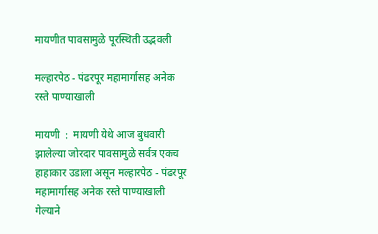मायणीत पावसामुळे पूरस्थिती उद्भवली

मल्हारपेठ - पंढरपूर महामार्गासह अनेक रस्ते पाण्याखाली

मायणी  :  मायणी येथे आज बुधवारी झालेल्या जोरदार पावसामुळे सर्वत्र एकच हाहाकार उडाला असून मल्हारपेठ - पंढरपूर महामार्गासह अनेक रस्ते पाण्याखाली गेल्याने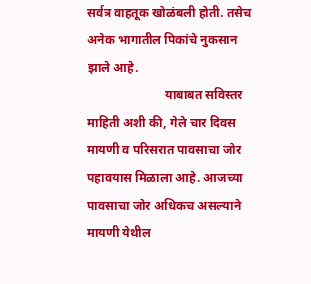सर्वत्र वाहतूक खोळंबली होती. तसेच अनेक भागातील पिकांचे नुकसान झाले आहे.
                         याबाबत सविस्तर माहिती अशी की, गेले चार दिवस मायणी व परिसरात पावसाचा जोर पहावयास मिळाला आहे. आजच्या पावसाचा जोर अधिकच असल्याने मायणी येथील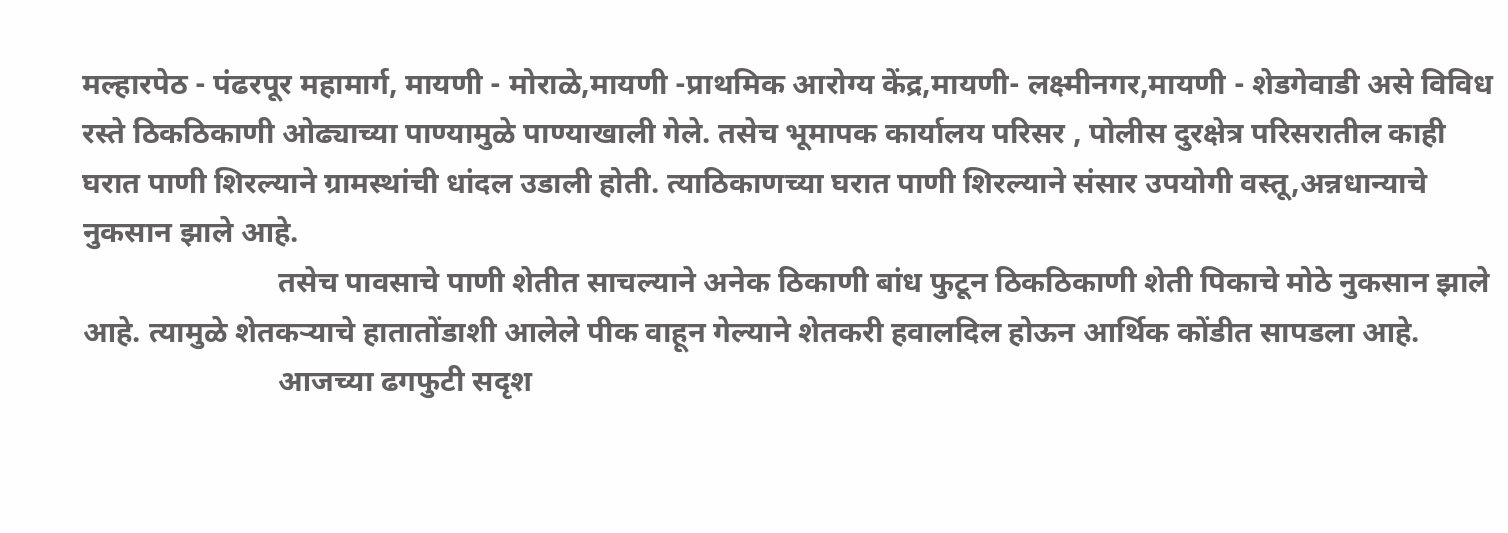मल्हारपेठ - पंढरपूर महामार्ग, मायणी - मोराळे,मायणी -प्राथमिक आरोग्य केंद्र,मायणी- लक्ष्मीनगर,मायणी - शेडगेवाडी असे विविध रस्ते ठिकठिकाणी ओढ्याच्या पाण्यामुळे पाण्याखाली गेले. तसेच भूमापक कार्यालय परिसर , पोलीस दुरक्षेत्र परिसरातील काही घरात पाणी शिरल्याने ग्रामस्थांची धांदल उडाली होती. त्याठिकाणच्या घरात पाणी शिरल्याने संसार उपयोगी वस्तू,अन्नधान्याचे नुकसान झाले आहे.
                          तसेच पावसाचे पाणी शेतीत साचल्याने अनेक ठिकाणी बांध फुटून ठिकठिकाणी शेती पिकाचे मोठे नुकसान झाले आहे. त्यामुळे शेतकऱ्याचे हातातोंडाशी आलेले पीक वाहून गेल्याने शेतकरी हवालदिल होऊन आर्थिक कोंडीत सापडला आहे.
                          आजच्या ढगफुटी सदृश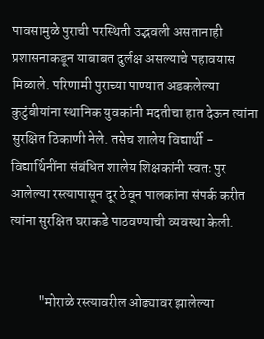पावसामुळे पुराची परस्थिती उद्भवली असतानाही प्रशासनाकडून याबाबत दुर्लक्ष असल्याचे पहावयास मिळाले. परिणामी पुराच्या पाण्यात अडकलेल्या कुटुंबीयांना स्थानिक युवकांनी मदतीचा हात देऊन त्यांना सुरक्षित ठिकाणी नेले. तसेच शालेय विद्यार्थी - विद्यार्थिनींना संबंधित शालेय शिक्षकांनी स्वतः पुर आलेल्या रस्त्यापासून दूर ठेवून पालकांना संपर्क करीत त्यांना सुरक्षित घराकडे पाठवण्याची व्यवस्था केली.


          "मोराळे रस्त्यावरील ओढ्यावर झालेल्या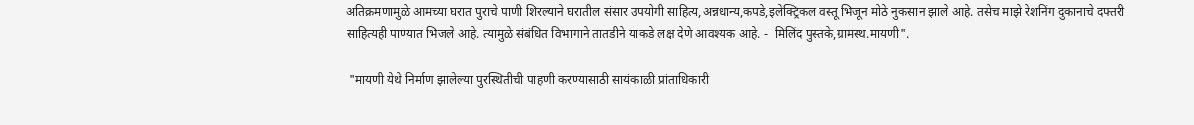अतिक्रमणामुळे आमच्या घरात पुराचे पाणी शिरल्याने घरातील संसार उपयोगी साहित्य,अन्नधान्य,कपडे,इलेक्ट्रिकल वस्तू भिजून मोठे नुकसान झाले आहे. तसेच माझे रेशनिंग दुकानाचे दफ्तरी साहित्यही पाण्यात भिजले आहे. त्यामुळे संबंधित विभागाने तातडीने याकडे लक्ष देणे आवश्यक आहे. -  मिलिंद पुस्तके,ग्रामस्थ.मायणी".

 "मायणी येथे निर्माण झालेल्या पुरस्थितीची पाहणी करण्यासाठी सायंकाळी प्रांताधिकारी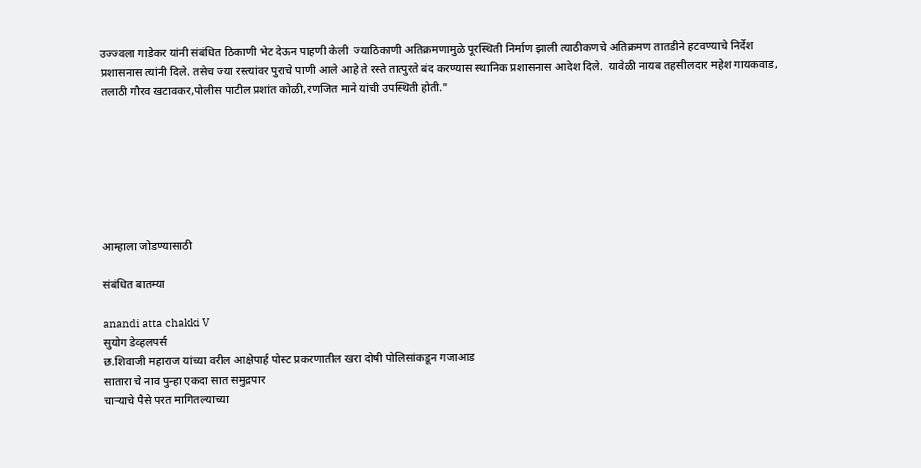उज्ज्वला गाडेकर यांनी संबंधित ठिकाणी भेट देऊन पाहणी केली  ज्याठिकाणी अतिक्रमणामुळे पूरस्थिती निर्माण झाली त्याठीकणचे अतिक्रमण तातडीने हटवण्याचे निर्देश प्रशासनास त्यांनी दिले. तसेच ज्या रस्त्यांवर पुराचे पाणी आले आहे ते रस्ते तात्पुरते बंद करण्यास स्थानिक प्रशासनास आदेश दिले.  यावेळी नायब तहसीलदार महेश गायकवाड, तलाठी गौरव खटावकर,पोलीस पाटील प्रशांत कोळी,रणजित माने यांची उपस्थिती होती."







आम्हाला जोडण्यासाठी

संबंधित बातम्या

anandi atta chakki V
सुयोग डेव्हलपर्स
छ.शिवाजी महाराज यांच्या वरील आक्षेपार्ह पोस्ट प्रकरणातील खरा दोषी पोलिसांकडून गजाआड
सातारा चे नाव पुन्हा एकदा सात समुद्रपार
चाऱ्याचे पैसे परत मागितल्याच्या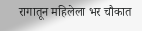रागातून महिलेला भर चौकात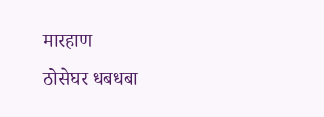मारहाण
ठोसेघर धबधबा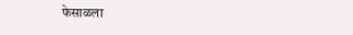फेसाळला